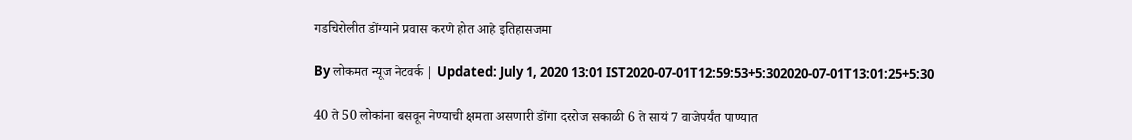गडचिरोलीत डोंग्याने प्रवास करणे होत आहे इतिहासजमा

By लोकमत न्यूज नेटवर्क | Updated: July 1, 2020 13:01 IST2020-07-01T12:59:53+5:302020-07-01T13:01:25+5:30

40 ते 50 लोकांना बसवून नेण्याची क्षमता असणारी डोंगा दररोज सकाळी 6 ते सायं 7 वाजेपर्यंत पाण्यात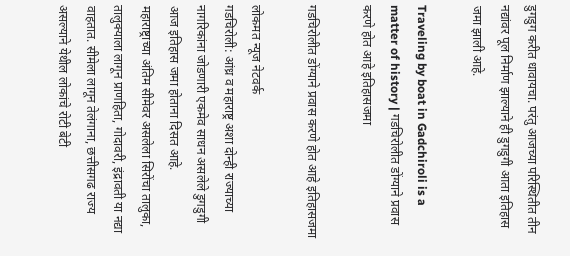डुगडुग करीत धावायचा. परंतु आजच्या परिस्थितीत तीन नद्यांवर पूल निर्माण झाल्याने ही डुगडुगी आता इतिहास जमा झाली आहे.

Traveling by boat in Gadchiroli is a matter of history | गडचिरोलीत डोंग्याने प्रवास करणे होत आहे इतिहासजमा

गडचिरोलीत डोंग्याने प्रवास करणे होत आहे इतिहासजमा

लोकमत न्यूज नेटवर्क
गडचिरोली: आंध्र व महाराष्ट्र अशा दोन्ही राज्याच्या नागरिकांना जोडणारी एकमेव साधन असलेले डुगडुगी आज इतिहास जमा होताना दिसत आहे.
महाराष्ट्राच्या अंतिम सीमेवर असलेला सिरोंचा तालुका, तालुक्याला लागून प्राणहिता, गोदावरी, इंद्रावती या नद्या वाहतात. सीमेला लागून तेलंगाना, छत्तीसगढ राज्य असल्याने येथील लोकांचे रोटी बेटी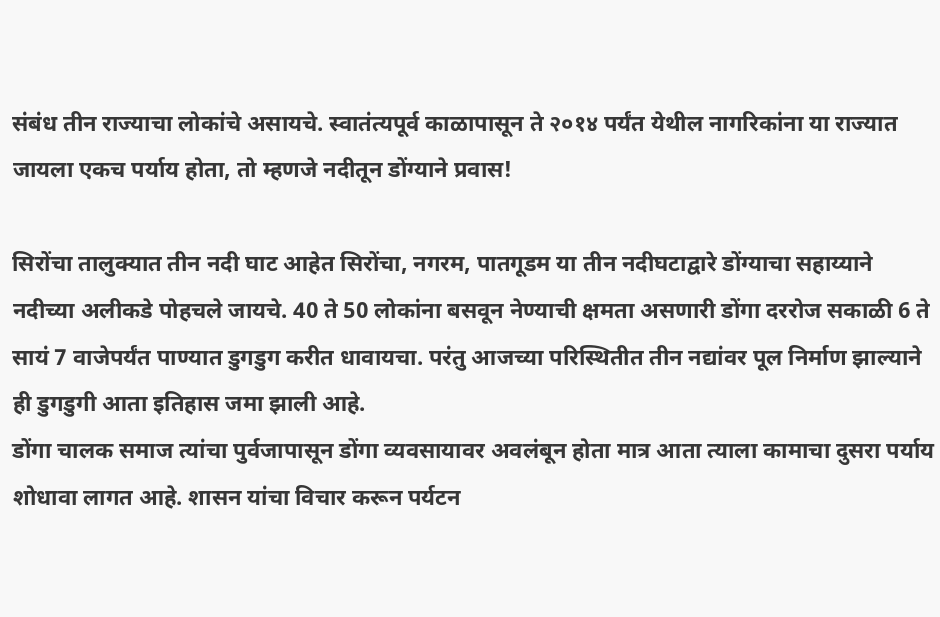संबंध तीन राज्याचा लोकांचे असायचे. स्वातंत्यपूर्व काळापासून ते २०१४ पर्यंत येथील नागरिकांना या राज्यात जायला एकच पर्याय होता, तो म्हणजे नदीतून डोंग्याने प्रवास!

सिरोंचा तालुक्यात तीन नदी घाट आहेत सिरोंचा, नगरम, पातगूडम या तीन नदीघटाद्वारे डोंग्याचा सहाय्याने नदीच्या अलीकडे पोहचले जायचे. 40 ते 50 लोकांना बसवून नेण्याची क्षमता असणारी डोंगा दररोज सकाळी 6 ते सायं 7 वाजेपर्यंत पाण्यात डुगडुग करीत धावायचा. परंतु आजच्या परिस्थितीत तीन नद्यांवर पूल निर्माण झाल्याने ही डुगडुगी आता इतिहास जमा झाली आहे.
डोंगा चालक समाज त्यांचा पुर्वजापासून डोंगा व्यवसायावर अवलंबून होता मात्र आता त्याला कामाचा दुसरा पर्याय शोधावा लागत आहे. शासन यांचा विचार करून पर्यटन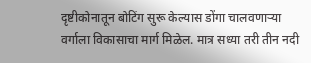दृष्टीकोनातून बोटिंग सुरू केल्यास डोंगा चालवणाऱ्या वर्गाला विकासाचा मार्ग मिळेल. मात्र सध्या तरी तीन नदी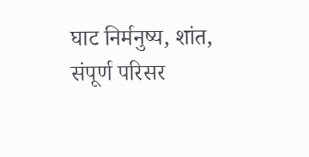घाट निर्मनुष्य, शांत, संपूर्ण परिसर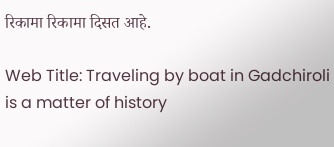रिकामा रिकामा दिसत आहे.

Web Title: Traveling by boat in Gadchiroli is a matter of history